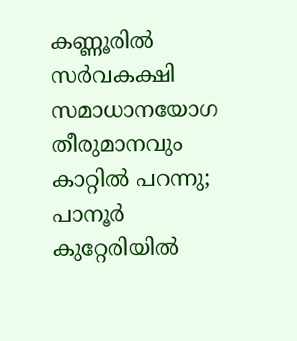കണ്ണൂരില്‍ സര്‍വകക്ഷി സമാധാനയോഗ തീരുമാനവും കാറ്റില്‍ പറന്നു; പാനൂര്‍ കുറ്റേരിയില്‍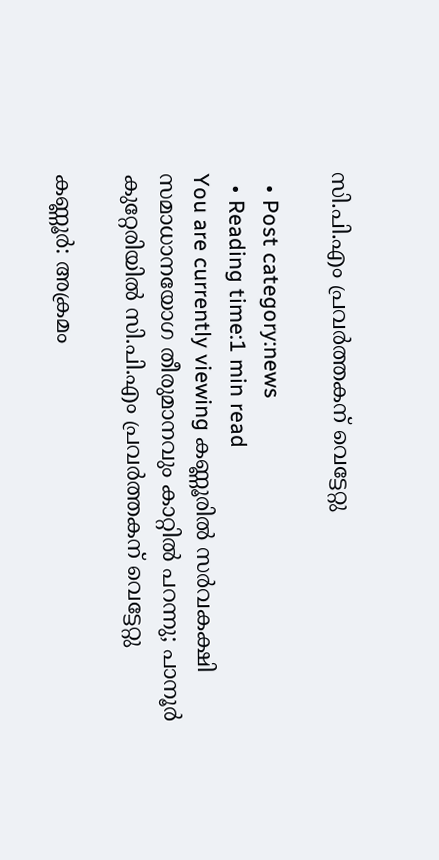സി.പി.എം പ്രവര്‍ത്തകന് വെട്ടേറ്റു

  • Post category:news
  • Reading time:1 min read
You are currently viewing കണ്ണൂരില്‍ സര്‍വകക്ഷി സമാധാനയോഗ തീരുമാനവും കാറ്റില്‍ പറന്നു; പാനൂര്‍ കുറ്റേരിയില്‍ സി.പി.എം പ്രവര്‍ത്തകന് വെട്ടേറ്റു

കണ്ണൂര്‍: അക്രമം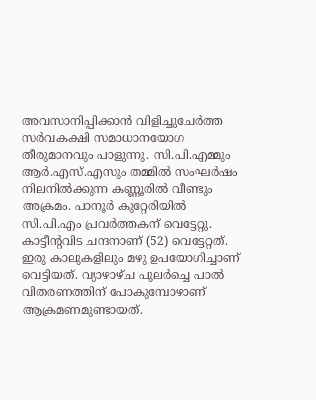അവസാനിപ്പിക്കാന്‍ വിളിച്ചുചേര്‍ത്ത സര്‍വകക്ഷി സമാധാനയോഗ തീരുമാനവും പാളുന്നു. സി.പി.എമ്മും ആര്‍.എസ്.എസും തമ്മില്‍ സംഘര്‍ഷം നിലനില്‍ക്കുന്ന കണ്ണൂരില്‍ വീണ്ടും അക്രമം. പാനൂര്‍ കുറ്റേരിയില്‍ സി.പി.എം പ്രവര്‍ത്തകന് വെട്ടേറ്റു. കാട്ടീന്റവിട ചന്ദനാണ് (52) വെട്ടേറ്റത്. ഇരു കാലുകളിലും മഴു ഉപയോഗിച്ചാണ് വെട്ടിയത്. വ്യാഴാഴ്ച പുലര്‍ച്ചെ പാല്‍ വിതരണത്തിന് പോകുമ്പോഴാണ് ആക്രമണമുണ്ടായത്.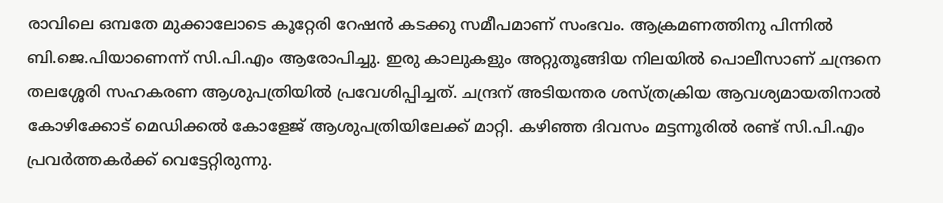രാവിലെ ഒമ്പതേ മുക്കാലോടെ കൂറ്റേരി റേഷന്‍ കടക്കു സമീപമാണ് സംഭവം. ആക്രമണത്തിനു പിന്നില്‍ ബി.ജെ.പിയാണെന്ന് സി.പി.എം ആരോപിച്ചു. ഇരു കാലുകളും അറ്റുതൂങ്ങിയ നിലയില്‍ പൊലീസാണ് ചന്ദ്രനെ തലശ്ശേരി സഹകരണ ആശുപത്രിയില്‍ പ്രവേശിപ്പിച്ചത്. ചന്ദ്രന് അടിയന്തര ശസ്ത്രക്രിയ ആവശ്യമായതിനാല്‍ കോഴിക്കോട് മെഡിക്കല്‍ കോളേജ് ആശുപത്രിയിലേക്ക് മാറ്റി. കഴിഞ്ഞ ദിവസം മട്ടന്നൂരില്‍ രണ്ട് സി.പി.എം പ്രവര്‍ത്തകര്‍ക്ക് വെട്ടേറ്റിരുന്നു.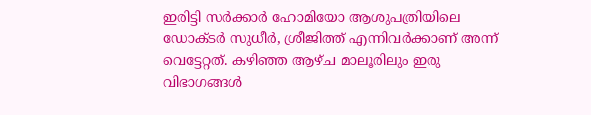ഇരിട്ടി സര്‍ക്കാര്‍ ഹോമിയോ ആശുപത്രിയിലെ ഡോക്ടര്‍ സുധീര്‍, ശ്രീജിത്ത് എന്നിവര്‍ക്കാണ് അന്ന് വെട്ടേറ്റത്. കഴിഞ്ഞ ആഴ്ച മാലൂരിലും ഇരു വിഭാഗങ്ങള്‍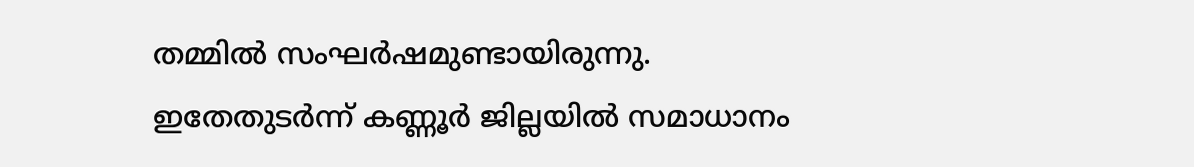തമ്മില്‍ സംഘര്‍ഷമുണ്ടായിരുന്നു. ഇതേതുടര്‍ന്ന് കണ്ണൂര്‍ ജില്ലയില്‍ സമാധാനം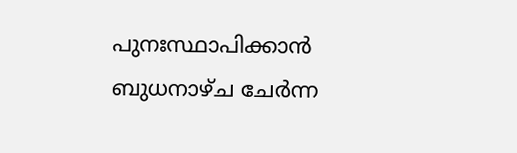പുനഃസ്ഥാപിക്കാന്‍ ബുധനാഴ്ച ചേര്‍ന്ന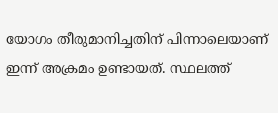യോഗം തീരുമാനിച്ചതിന് പിന്നാലെയാണ് ഇന്ന് അക്രമം ഉണ്ടായത്. സ്ഥലത്ത്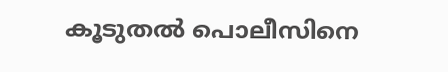കൂടുതല്‍ പൊലീസിനെ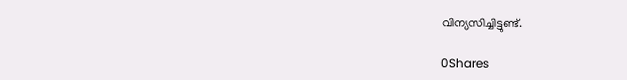വിന്യസിച്ചിട്ടുണ്ട്.

0Shares